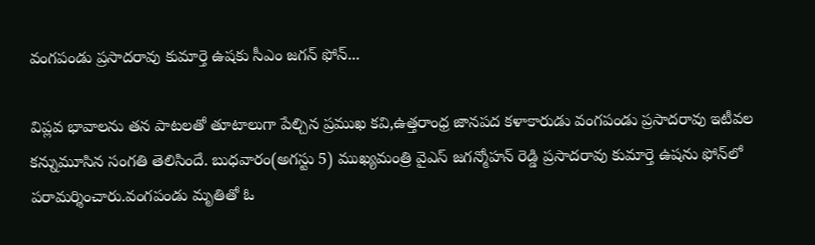వంగపండు ప్రసాదరావు కుమార్తె ఉషకు సీఎం జగన్ ఫోన్...

విప్లవ భావాలను తన పాటలతో తూటాలుగా పేల్చిన ప్రముఖ కవి,ఉత్తరాంధ్ర జానపద కళాకారుడు వంగపండు ప్రసాదరావు ఇటీవల కన్నుమూసిన సంగతి తెలిసిందే. బుధవారం(అగస్టు 5) ముఖ్యమంత్రి వైఎస్ జగన్మోహన్ రెడ్డి ప్రసాదరావు కుమార్తె ఉషను ఫోన్‌లో పరామర్శించారు.వంగపండు మృతితో ఓ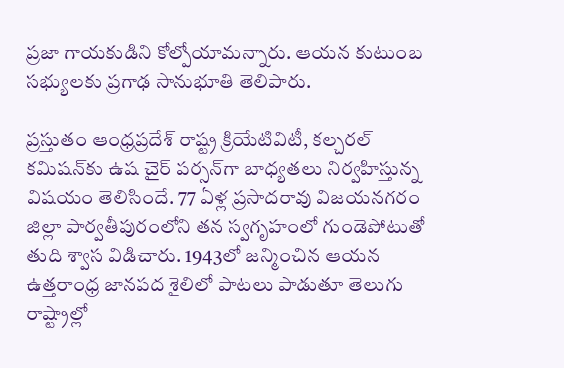ప్రజా గాయకుడిని కోల్పోయామన్నారు. ఆయన కుటుంబ సభ్యులకు ప్రగాఢ సానుభూతి తెలిపారు.

ప్రస్తుతం ఆంధ్రప్రదేశ్ రాష్ట్ర క్రియేటివిటీ, కల్చరల్‌ కమిషన్‌కు ఉష చైర్ పర్సన్‌గా బాధ్యతలు నిర్వహిస్తున్న విషయం తెలిసిందే. 77 ఏళ్ల ప్రసాదరావు విజయనగరం జిల్లా పార్వతీపురంలోని తన స్వగృహంలో గుండెపోటుతో తుది శ్వాస విడిచారు. 1943లో జన్మించిన ఆయన ఉత్తరాంధ్ర జానపద శైలిలో పాటలు పాడుతూ తెలుగు రాష్ట్రాల్లో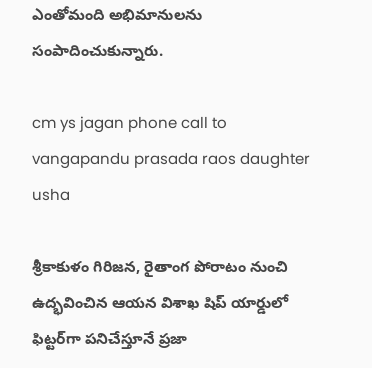ఎంతోమంది అభిమానులను సంపాదించుకున్నారు.

cm ys jagan phone call to vangapandu prasada raos daughter usha

శ్రీకాకుళం గిరిజన, రైతాంగ పోరాటం నుంచి ఉద్భవించిన ఆయన విశాఖ షిప్ యార్డులో ఫిట్టర్‌గా పనిచేస్తూనే ప్రజా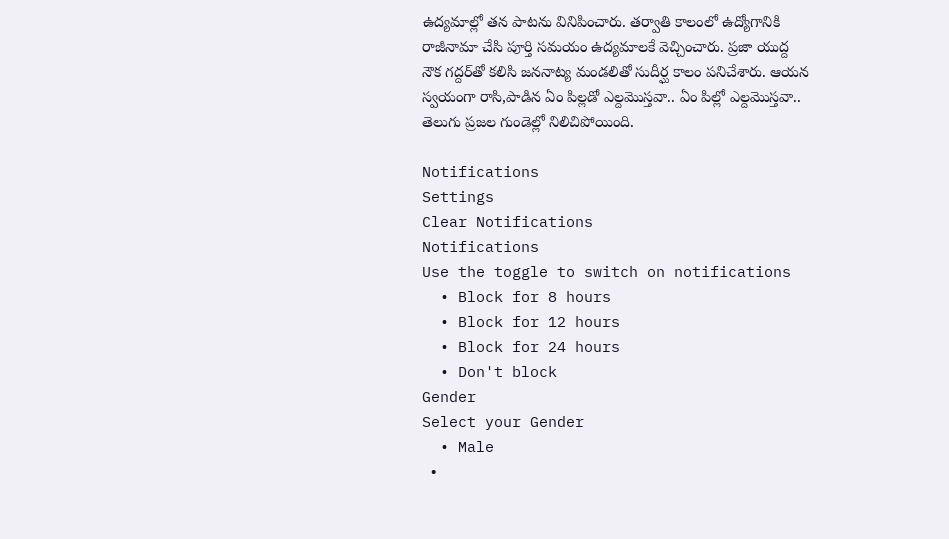ఉద్యమాల్లో తన పాటను వినిపించారు. తర్వాతి కాలంలో ఉద్యోగానికి రాజీనామా చేసి పూర్తి సమయం ఉద్యమాలకే వెచ్చించారు. ప్రజా యుద్ద నౌక గద్దర్‌తో కలిసి జననాట్య మండలితో సుదీర్ఘ కాలం పనిచేశారు. ఆయన స్వయంగా రాసి,పాడిన ఏం పిల్లడో ఎల్దమొస్తవా.. ఏం పిల్లో ఎల్దమొస్తవా.. తెలుగు ప్రజల గుండెల్లో నిలిచిపోయింది.

Notifications
Settings
Clear Notifications
Notifications
Use the toggle to switch on notifications
  • Block for 8 hours
  • Block for 12 hours
  • Block for 24 hours
  • Don't block
Gender
Select your Gender
  • Male
  •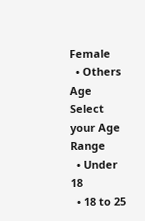Female
  • Others
Age
Select your Age Range
  • Under 18
  • 18 to 25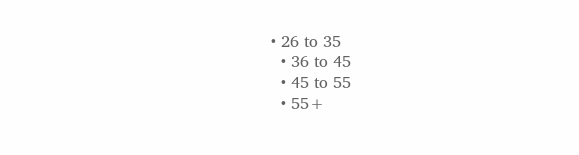• 26 to 35
  • 36 to 45
  • 45 to 55
  • 55+